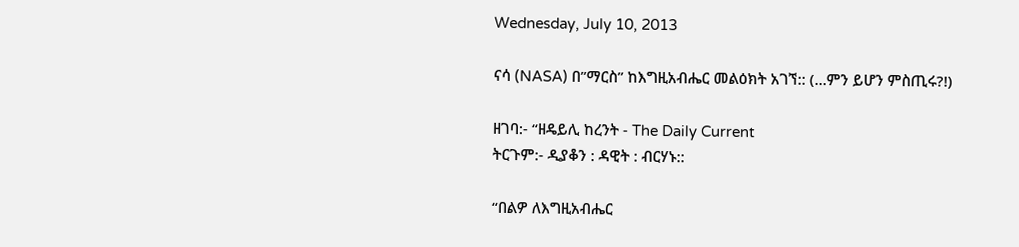Wednesday, July 10, 2013

ናሳ (NASA) በ”ማርስ” ከእግዚአብሔር መልዕክት አገኘ:: (…ምን ይሆን ምስጢሩ?!)

ዘገባ:- “ዘዴይሊ ከረንት - The Daily Current
ትርጉም:- ዲያቆን : ዳዊት : ብርሃኑ::

“በልዎ ለእግዚአብሔር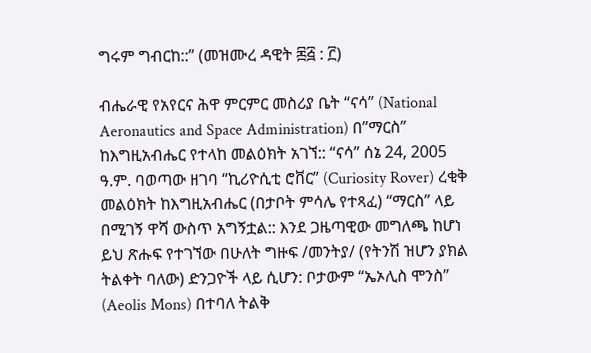ግሩም ግብርከ::” (መዝሙረ ዳዊት ፷፭ : ፫)

ብሔራዊ የአየርና ሕዋ ምርምር መስሪያ ቤት “ናሳ” (National Aeronautics and Space Administration) በ”ማርስ” ከእግዚአብሔር የተላከ መልዕክት አገኘ:: “ናሳ” ሰኔ 24, 2005 ዓ.ም. ባወጣው ዘገባ “ኪሪዮሲቲ ሮቨር” (Curiosity Rover) ረቂቅ መልዕክት ከእግዚአብሔር (በታቦት ምሳሌ የተጻፈ) “ማርስ” ላይ በሚገኝ ዋሻ ውስጥ አግኝቷል:: እንደ ጋዜጣዊው መግለጫ ከሆነ ይህ ጽሑፍ የተገኘው በሁለት ግዙፍ /መንትያ/ (የትንሽ ዝሆን ያክል ትልቀት ባለው) ድንጋዮች ላይ ሲሆን: ቦታውም “ኤኦሊስ ሞንስ” (Aeolis Mons) በተባለ ትልቅ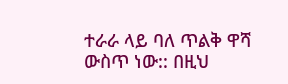ተራራ ላይ ባለ ጥልቅ ዋሻ ውስጥ ነው:: በዚህ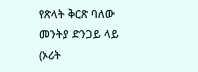የጽላት ቅርጽ ባለው መንትያ ድንጋይ ላይ (ኦሪት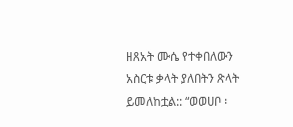ዘጸአት ሙሴ የተቀበለውን አስርቱ ቃላት ያለበትን ጽላት ይመለከቷል:: “ወወሀቦ ፡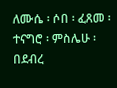ለሙሴ ፡ ሶበ ፡ ፈጸመ ፡ ተናግሮ ፡ ምስሌሁ ፡ በደብረ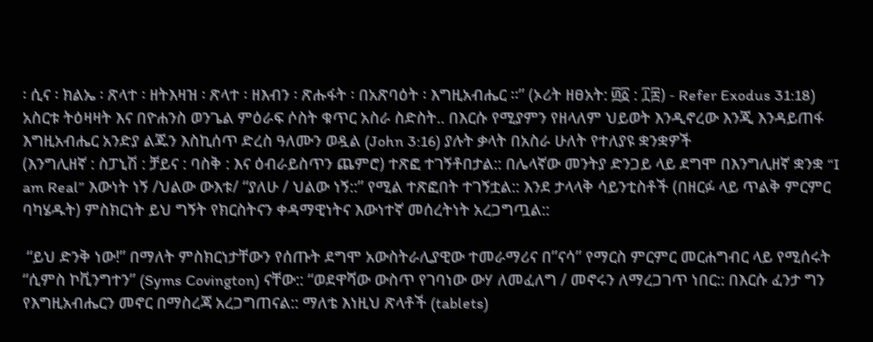፡ ሲና ፡ ክልኤ ፡ ጽላተ ፡ ዘትእዛዝ ፡ ጽላተ ፡ ዘእብን ፡ ጽሑፋት ፡ በአጽባዕት ፡ እግዚአብሔር ።” (ኦሪት ዘፀአት: ፴፩ : ፲፰) - Refer Exodus 31:18) አስርቱ ትዕዛዛት እና በዮሐንስ ወንጌል ምዕራፍ ሶስት ቁጥር አስራ ስድስት.. በእርሱ የሚያምን የዘላለም ህይወት እንዲኖረው እንጂ እንዳይጠፋ እግዚአብሔር አንድያ ልጁን እስኪሰጥ ድረስ ዓለሙን ወዷል (John 3:16) ያሉት ቃላት በአስራ ሁለት የተለያዩ ቋንቋዎች
(እንግሊዘኛ : ስፓኒሽ : ቻይና : ባስቅ : እና ዕብራይስጥን ጨምሮ) ተጽፎ ተገኝቶበታል:: በሌላኛው መንትያ ድንጋይ ላይ ደግሞ በእንግሊዘኛ ቋንቋ “I am Real” እውነት ነኝ /ህልው ውእቱ/ “ያለሁ / ህልው ነኝ::” የሚል ተጽፎበት ተገኝቷል:: እንደ ታላላቅ ሳይንቲስቶች (በዘርፉ ላይ ጥልቅ ምርምር ባካሄዱት) ምስክርነት ይህ ግኝት የክርስትናን ቀዳማዊነትና እውነተኛ መሰረትነት አረጋግጧል::

 “ይህ ድንቅ ነው!” በማለት ምስክርነታቸውን የሰጡት ደግሞ አውስትራሊያዊው ተመራማሪና በ”ናሳ” የማርስ ምርምር መርሐግብር ላይ የሚሰሩት “ሲምስ ኮቪንግተን” (Syms Covington) ናቸው:: “ወደዋሻው ውስጥ የገባነው ውሃ ለመፈለግ / መኖሩን ለማረጋገጥ ነበር:: በእርሱ ፈንታ ግን የእግዚአብሔርን መኖር በማስረጃ አረጋግጠናል:: ማለቴ እነዚህ ጽላቶች (tablets)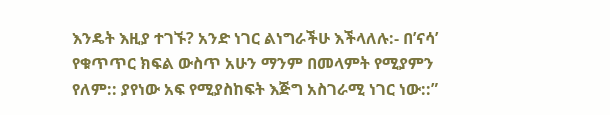እንዴት እዚያ ተገኙ? አንድ ነገር ልነግራችሁ እችላለሉ:- በ’ናሳ’ የቁጥጥር ክፍል ውስጥ አሁን ማንም በመላምት የሚያምን የለም:: ያየነው አፍ የሚያስከፍት እጅግ አስገራሚ ነገር ነው::”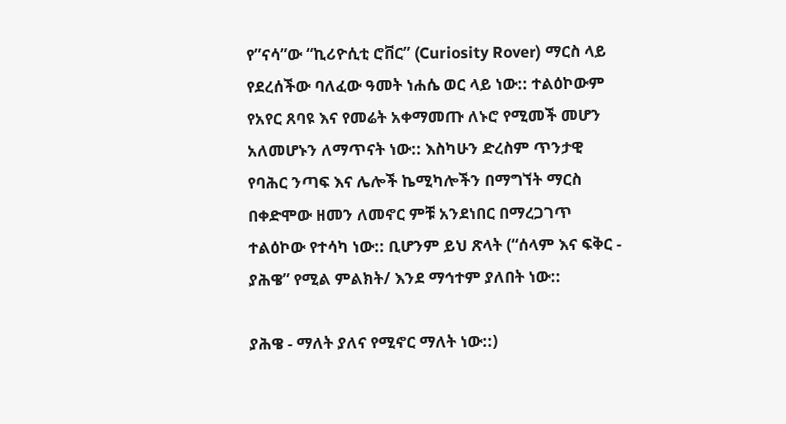የ”ናሳ”ው “ኪሪዮሲቲ ሮቨር” (Curiosity Rover) ማርስ ላይ የደረሰችው ባለፈው ዓመት ነሐሴ ወር ላይ ነው:: ተልዕኮውም የአየር ጸባዩ እና የመሬት አቀማመጡ ለኑሮ የሚመች መሆን አለመሆኑን ለማጥናት ነው:: እስካሁን ድረስም ጥንታዊ የባሕር ንጣፍ እና ሌሎች ኬሚካሎችን በማግኘት ማርስ በቀድሞው ዘመን ለመኖር ምቹ አንደነበር በማረጋገጥ ተልዕኮው የተሳካ ነው:: ቢሆንም ይህ ጽላት (“ሰላም እና ፍቅር - ያሕዌ” የሚል ምልክት/ እንደ ማኅተም ያለበት ነው::

ያሕዌ - ማለት ያለና የሚኖር ማለት ነው::)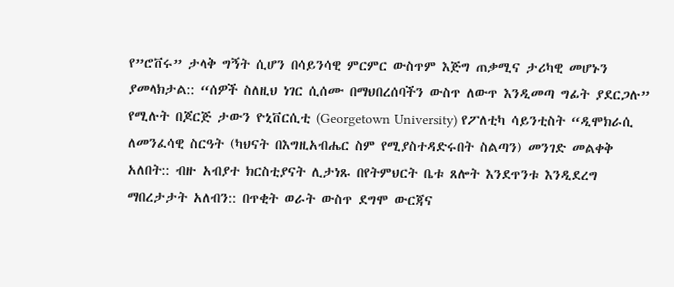የ”ሮቨሩ” ታላቅ ግኝት ሲሆን በሳይንሳዊ ምርምር ውስጥም እጅግ ጠቃሚና ታሪካዊ መሆኑን ያመላክታል:: “ሰዎች ስለዚህ ነገር ሲሰሙ በማህበረሰባችን ውስጥ ለውጥ እንዲመጣ ግፊት ያደርጋሉ” የሚሉት በጆርጅ ታውን ዮኒቨርሲቲ (Georgetown University) የፖለቲካ ሳይንቲስት “ዲሞክራሲ ለመንፈሳዊ ስርዓት (ካህናት በእግዚአብሔር ስም የሚያስተዳድሩበት ስልጣን) መንገድ መልቀቅ አለበት:: ብዙ አብያተ ክርስቲያናት ሊታነጹ በየትምህርት ቤቱ ጸሎት እንደጥንቱ እንዲደረግ ማበረታታት አለብን:: በጥቂት ወራት ውስጥ ደግሞ ውርጃና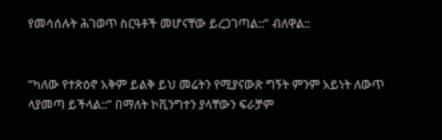የመሳሰሉት ሕገወጥ ስርዓቶች መሆናቸው ይረጋገጣል::” ብለዋል::


“ካለው የተጽዕኖ አቅም ይልቅ ይህ መሬትን የሚያናውጽ ግኝት ምንም አይነት ለውጥ ላያመጣ ይችላል::” በማለት ኮቪንግተን ያላቸውን ፍራቻም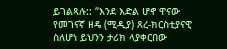ይገልጻሉ:: “እንደ እድል ሆኖ ዋናው የመገናኛ ዘዴ (ሚዲያ) ጸረ-ክርስቲያናዊ ስለሆነ ይህንን ታሪክ ላያቀርበው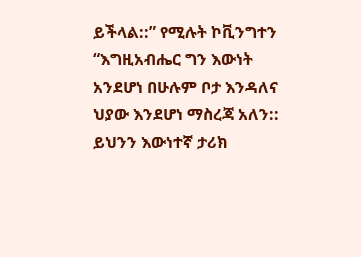ይችላል::” የሚሉት ኮቪንግተን “እግዚአብሔር ግን እውነት አንደሆነ በሁሉም ቦታ እንዳለና ህያው እንደሆነ ማስረጃ አለን:: ይህንን እውነተኛ ታሪክ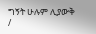ግኝት ሁሉም ሊያውቅ /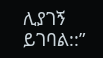ሊያገኝ ይገባል::”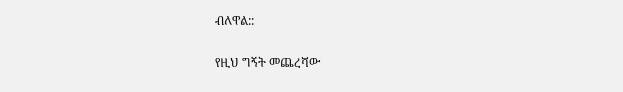ብለዋል::

የዚህ ግኝት መጨረሻው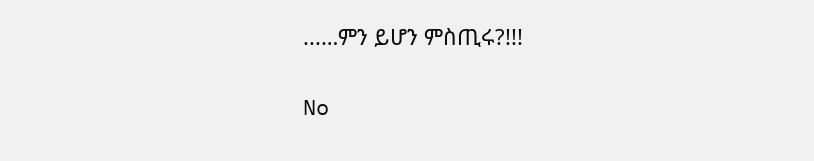...…ምን ይሆን ምስጢሩ?!!!

No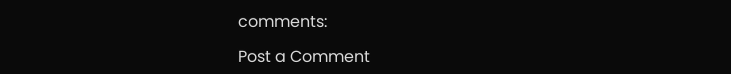comments:

Post a Comment